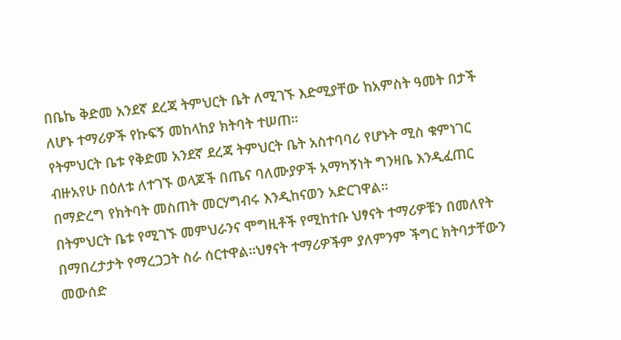በቤኬ ቅድመ አንደኛ ደረጃ ትምህርት ቤት ለሚገኙ እድሚያቸው ከአምስት ዓመት በታች ለሆኑ ተማሪዎች የኩፍኝ መከላከያ ክትባት ተሠጠ።
የትምህርት ቤቱ የቅድመ አንደኛ ደረጃ ትምህርት ቤት አስተባባሪ የሆኑት ሚስ ቁምነገር ብዙአየሁ በዕለቱ ለተገኙ ወላጆች በጤና ባለሙያዎች አማካኝነት ግንዛቤ እንዲፈጠር በማድረግ የክትባት መስጠት መርሃግብሩ እንዲከናወን አድርገዋል።
በትምህርት ቤቱ የሚገኙ መምህራንና ሞግዚቶች የሚከተቡ ህፃናት ተማሪዎቹን በመለየት በማበረታታት የማረጋጋት ስራ ሰርተዋል።ህፃናት ተማሪዎችም ያለምንም ችግር ክትባታቸውን መውሰድ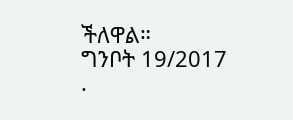ችለዋል።
ግንቦት 19/2017
.